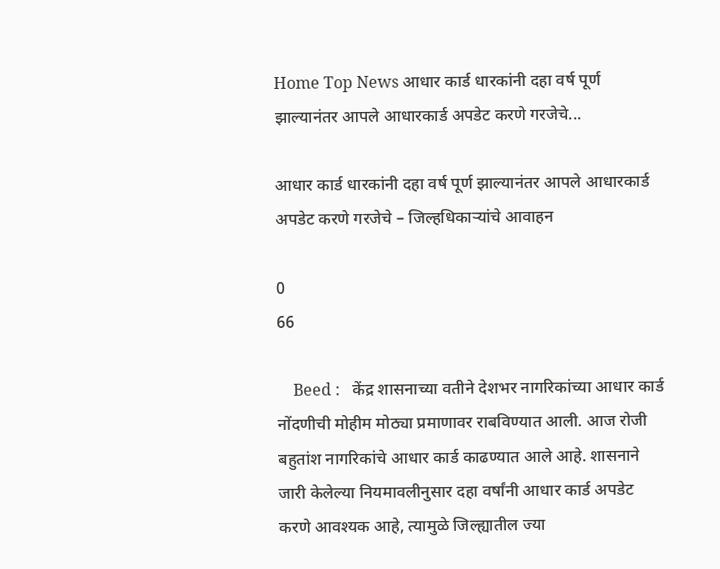Home Top News आधार कार्ड धारकांनी दहा वर्ष पूर्ण झाल्यानंतर आपले आधारकार्ड अपडेट करणे गरजेचे...

आधार कार्ड धारकांनी दहा वर्ष पूर्ण झाल्यानंतर आपले आधारकार्ड अपडेट करणे गरजेचे – जिल्हधिकाऱ्यांचे आवाहन

0
66

    Beed :   केंद्र शासनाच्या वतीने देशभर नागरिकांच्या आधार कार्ड नोंदणीची मोहीम मोठ्या प्रमाणावर राबविण्यात आली. आज रोजी बहुतांश नागरिकांचे आधार कार्ड काढण्यात आले आहे. शासनाने जारी केलेल्या नियमावलीनुसार दहा वर्षांनी आधार कार्ड अपडेट करणे आवश्यक आहे, त्यामुळे जिल्ह्यातील ज्या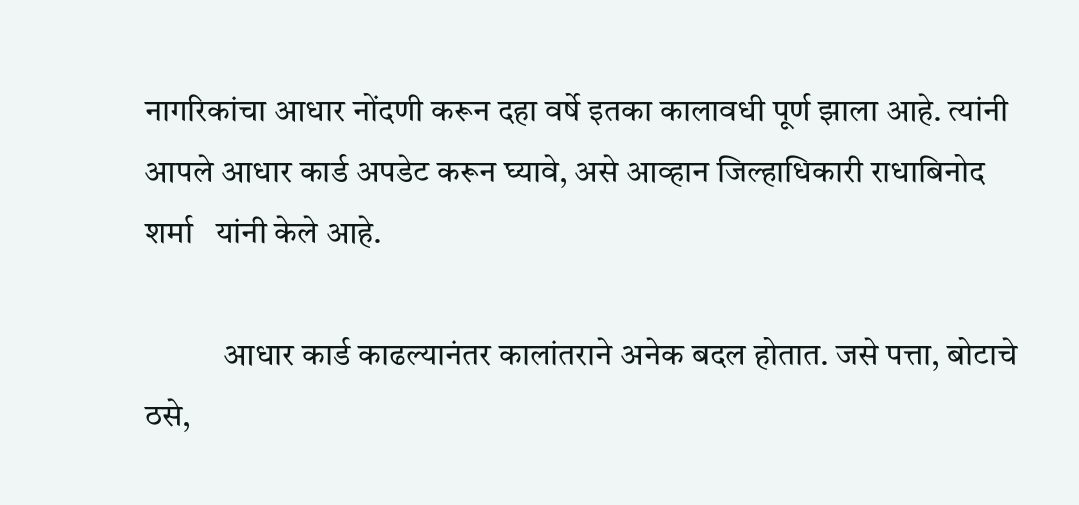नागरिकांचा आधार नोंदणी करून दहा वर्षे इतका कालावधी पूर्ण झाला आहे. त्यांनी आपले आधार कार्ड अपडेट करून घ्यावे, असे आव्हान जिल्हाधिकारी राधाबिनोद  शर्मा   यांनी केले आहे.

            आधार कार्ड काढल्यानंतर कालांतराने अनेक बदल होतात. जसे पत्ता, बोटाचे ठसे,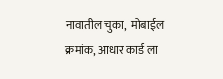नावातील चुका,  मोबाईल क्रमांक, आधार कार्ड ला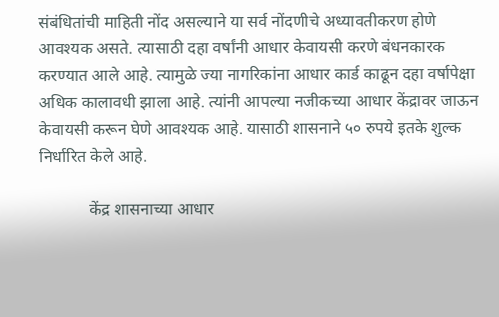संबंधितांची माहिती नोंद असल्याने या सर्व नोंदणीचे अध्यावतीकरण होणे आवश्यक असते. त्यासाठी दहा वर्षांनी आधार केवायसी करणे बंधनकारक करण्यात आले आहे. त्यामुळे ज्या नागरिकांना आधार कार्ड काढून दहा वर्षापेक्षा अधिक कालावधी झाला आहे. त्यांनी आपल्या नजीकच्या आधार केंद्रावर जाऊन  केवायसी करून घेणे आवश्यक आहे. यासाठी शासनाने ५० रुपये इतके शुल्क निर्धारित केले आहे.

            केंद्र शासनाच्या आधार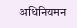अधिनियमन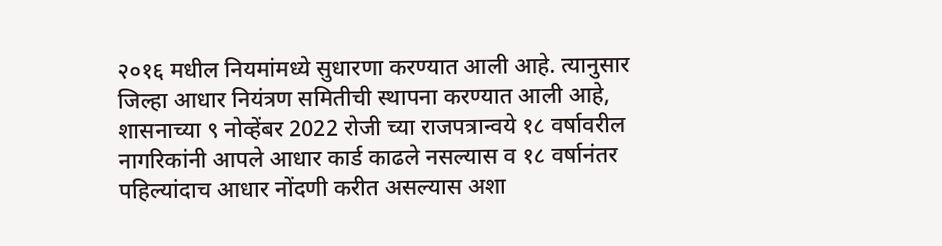२०१६ मधील नियमांमध्ये सुधारणा करण्यात आली आहे. त्यानुसार जिल्हा आधार नियंत्रण समितीची स्थापना करण्यात आली आहे, शासनाच्या ९ नोव्हेंबर 2022 रोजी च्या राजपत्रान्वये १८ वर्षावरील नागरिकांनी आपले आधार कार्ड काढले नसल्यास व १८ वर्षानंतर पहिल्यांदाच आधार नोंदणी करीत असल्यास अशा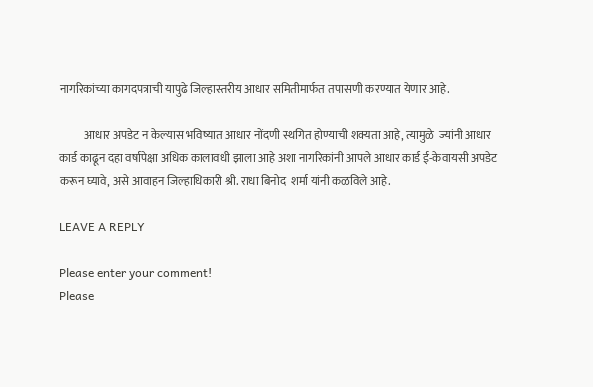नागरिकांच्या कागदपत्राची यापुढे जिल्हास्तरीय आधार समितीमार्फत तपासणी करण्यात येणार आहे.

           आधार अपडेट न केल्यास भविष्यात आधार नोंदणी स्थगित होण्याची शक्यता आहे, त्यामुळे  ज्यांनी आधार कार्ड काढून दहा वर्षापेक्षा अधिक कालावधी झाला आहे अशा नागरिकांनी आपले आधार कार्ड ई-केवायसी अपडेट करून घ्यावे, असे आवाहन जिल्हाधिकारी श्री. राधा बिनोद  शर्मा यांनी कळविले आहे.

LEAVE A REPLY

Please enter your comment!
Please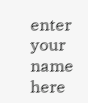enter your name here